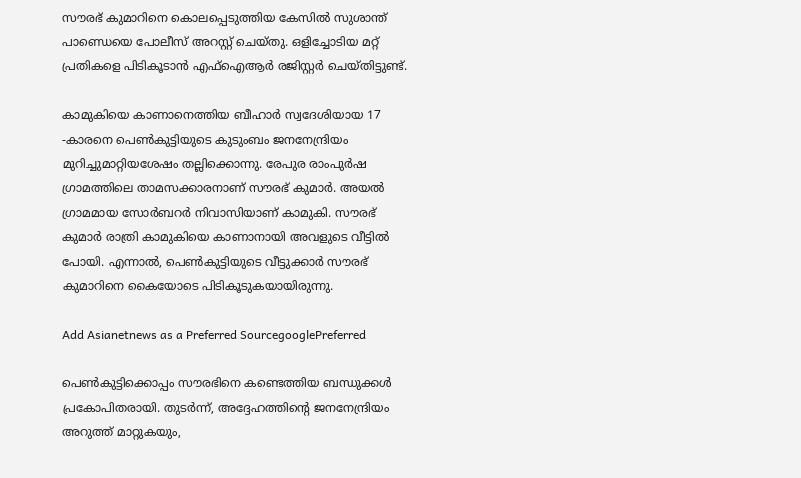സൗരഭ് കുമാറിനെ കൊലപ്പെടുത്തിയ കേസിൽ സുശാന്ത് പാണ്ഡെയെ പോലീസ് അറസ്റ്റ് ചെയ്തു. ഒളിച്ചോടിയ മറ്റ് പ്രതികളെ പിടികൂടാൻ എഫ്‌ഐആർ രജിസ്റ്റർ ചെയ്തിട്ടുണ്ട്.

കാമുകിയെ കാണാനെത്തിയ ബീഹാർ സ്വദേശിയായ 17 -കാരനെ പെൺകുട്ടിയുടെ കുടുംബം ജനനേന്ദ്രിയം മുറിച്ചുമാറ്റിയശേഷം തല്ലിക്കൊന്നു. രേപുര രാംപുർഷ ഗ്രാമത്തിലെ താമസക്കാരനാണ് സൗരഭ് കുമാർ. അയൽ ഗ്രാമമായ സോർബറർ നിവാസിയാണ് കാമുകി. സൗരഭ് കുമാർ രാത്രി കാമുകിയെ കാണാനായി അവളുടെ വീട്ടിൽ പോയി. എന്നാൽ, പെൺകുട്ടിയുടെ വീട്ടുക്കാർ സൗരഭ് കുമാറിനെ കൈയോടെ പിടികൂടുകയായിരുന്നു.

Add Asianetnews as a Preferred SourcegooglePreferred

പെൺകുട്ടിക്കൊപ്പം സൗരഭിനെ കണ്ടെത്തിയ ബന്ധുക്കൾ പ്രകോപിതരായി. തുടർന്ന്, അദ്ദേഹത്തിന്റെ ജനനേന്ദ്രിയം അറുത്ത് മാറ്റുകയും,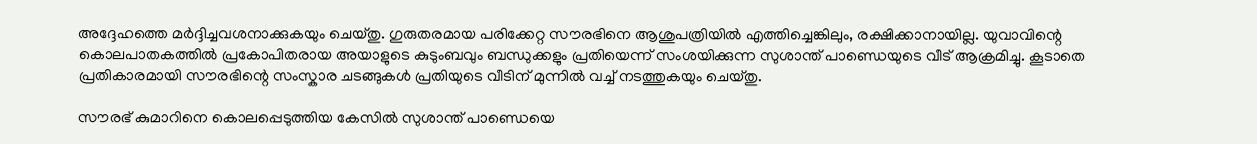അദ്ദേഹത്തെ മർദ്ദിച്ചവശനാക്കുകയും ചെയ്തു. ഗുരുതരമായ പരിക്കേറ്റ സൗരഭിനെ ആശുപത്രിയിൽ എത്തിച്ചെങ്കിലും, രക്ഷിക്കാനായില്ല. യുവാവിന്റെ കൊലപാതകത്തിൽ പ്രകോപിതരായ അയാളുടെ കുടുംബവും ബന്ധുക്കളും പ്രതിയെന്ന് സംശയിക്കുന്ന സുശാന്ത് പാണ്ഡെയുടെ വീട് ആക്രമിച്ചു. കൂടാതെ പ്രതികാരമായി സൗരഭിന്റെ സംസ്കാര ചടങ്ങുകൾ പ്രതിയുടെ വീടിന് മുന്നിൽ വച്ച് നടത്തുകയും ചെയ്തു.

സൗരഭ് കുമാറിനെ കൊലപ്പെടുത്തിയ കേസിൽ സുശാന്ത് പാണ്ഡെയെ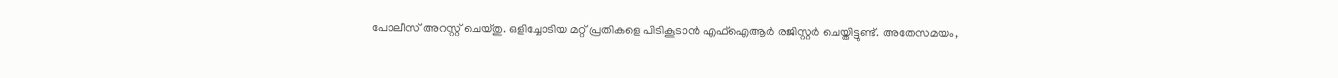പോലീസ് അറസ്റ്റ് ചെയ്തു. ഒളിച്ചോടിയ മറ്റ് പ്രതികളെ പിടികൂടാൻ എഫ്‌ഐആർ രജിസ്റ്റർ ചെയ്തിട്ടുണ്ട്. അതേസമയം,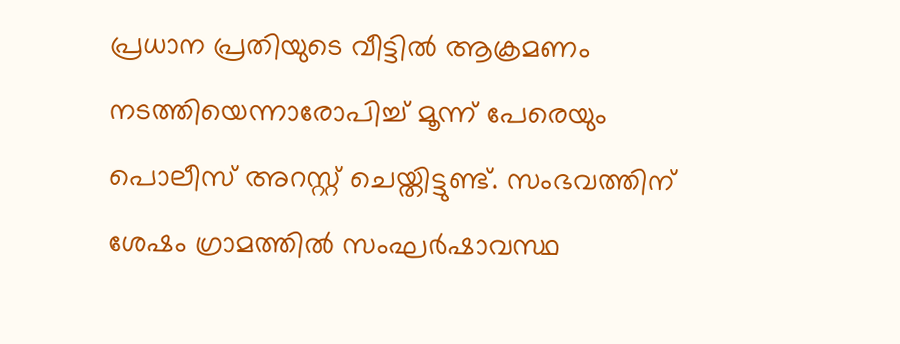പ്രധാന പ്രതിയുടെ വീട്ടിൽ ആക്രമണം നടത്തിയെന്നാരോപിച്ച് മൂന്ന് പേരെയും പൊലീസ് അറസ്റ്റ് ചെയ്തിട്ടുണ്ട്. സംഭവത്തിന് ശേഷം ഗ്രാമത്തിൽ സംഘർഷാവസ്ഥ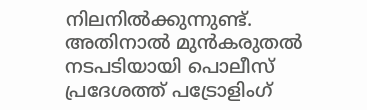നിലനിൽക്കുന്നുണ്ട്. അതിനാൽ മുൻകരുതൽ നടപടിയായി പൊലീസ് പ്രദേശത്ത് പട്രോളിംഗ്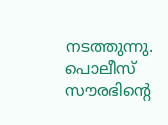നടത്തുന്നു. പൊലീസ് സൗരഭിന്റെ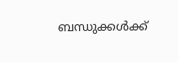ബന്ധുക്കൾക്ക്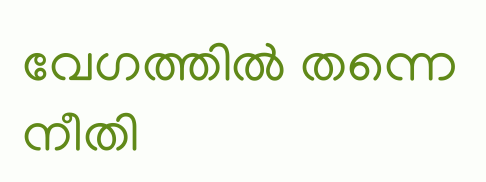വേഗത്തിൽ തന്നെ നീതി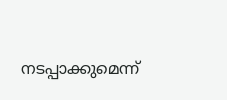നടപ്പാക്കുമെന്ന്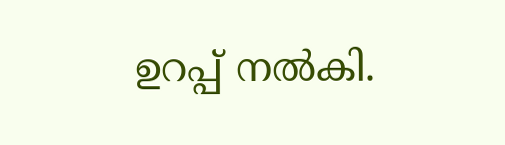ഉറപ്പ് നൽകി.